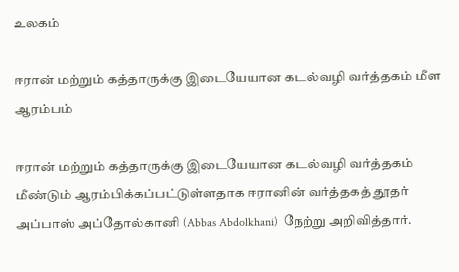உலகம்

ஈரான் மற்றும் கத்தாருக்கு இடையேயான கடல்வழி வர்த்தகம் மீள ஆரம்பம்

ஈரான் மற்றும் கத்தாருக்கு இடையேயான கடல்வழி வர்த்தகம் மீண்டும் ஆரம்பிக்கப்பட்டுள்ளதாக ஈரானின் வர்த்தகத் தூதர்  அப்பாஸ் அப்தோல்கானி (Abbas Abdolkhani)  நேற்று அறிவித்தார்.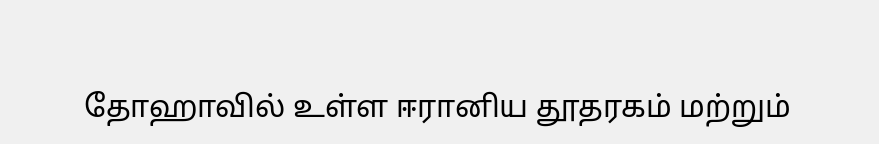தோஹாவில் உள்ள ஈரானிய தூதரகம் மற்றும்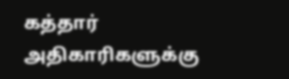கத்தார் அதிகாரிகளுக்கு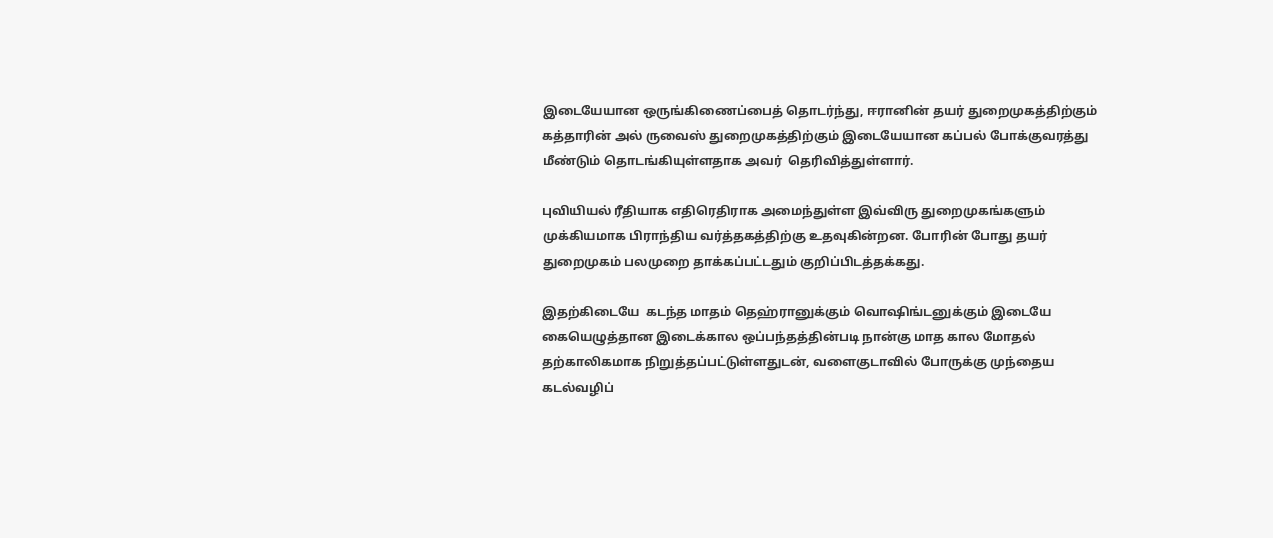இடையேயான ஒருங்கிணைப்பைத் தொடர்ந்து, ஈரானின் தயர் துறைமுகத்திற்கும் கத்தாரின் அல் ருவைஸ் துறைமுகத்திற்கும் இடையேயான கப்பல் போக்குவரத்து மீண்டும் தொடங்கியுள்ளதாக அவர்  தெரிவித்துள்ளார்.

புவியியல் ரீதியாக எதிரெதிராக அமைந்துள்ள இவ்விரு துறைமுகங்களும் முக்கியமாக பிராந்திய வர்த்தகத்திற்கு உதவுகின்றன. போரின் போது தயர் துறைமுகம் பலமுறை தாக்கப்பட்டதும் குறிப்பிடத்தக்கது.

இதற்கிடையே  கடந்த மாதம் தெஹ்ரானுக்கும் வொஷிங்டனுக்கும் இடையே கையெழுத்தான இடைக்கால ஒப்பந்தத்தின்படி நான்கு மாத கால மோதல் தற்காலிகமாக நிறுத்தப்பட்டுள்ளதுடன், வளைகுடாவில் போருக்கு முந்தைய கடல்வழிப்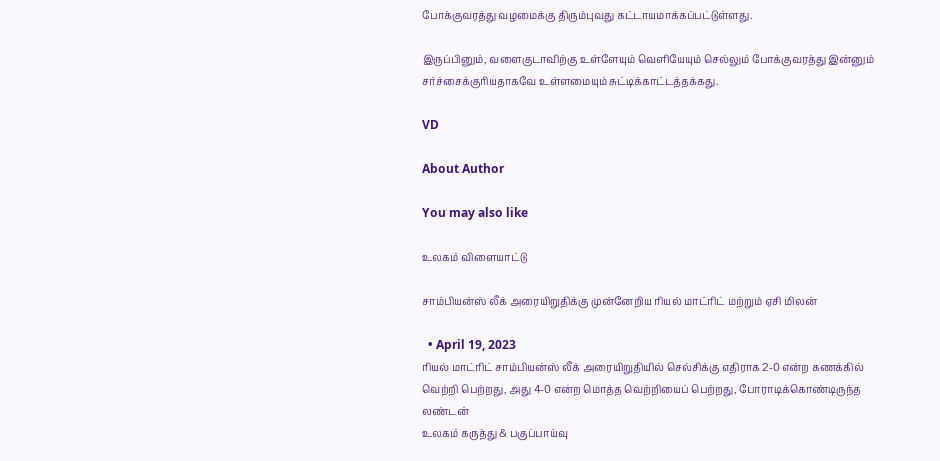போக்குவரத்து வழமைக்கு திரும்புவது கட்டாயமாக்கப்பட்டுள்ளது.

இருப்பினும், வளைகுடாவிற்கு உள்ளேயும் வெளியேயும் செல்லும் போக்குவரத்து இன்னும் சர்ச்சைக்குரியதாகவே உள்ளமையும் சுட்டிக்காட்டத்தக்கது.

VD

About Author

You may also like

உலகம் விளையாட்டு

சாம்பியன்ஸ் லீக் அரையிறுதிக்கு முன்னேறிய ரியல் மாட்ரிட் மற்றும் ஏசி மிலன்

  • April 19, 2023
ரியல் மாட்ரிட் சாம்பியன்ஸ் லீக் அரையிறுதியில் செல்சிக்கு எதிராக 2-0 என்ற கணக்கில் வெற்றி பெற்றது, அது 4-0 என்ற மொத்த வெற்றியைப் பெற்றது, போராடிக்கொண்டிருந்த லண்டன்
உலகம் கருத்து & பகுப்பாய்வு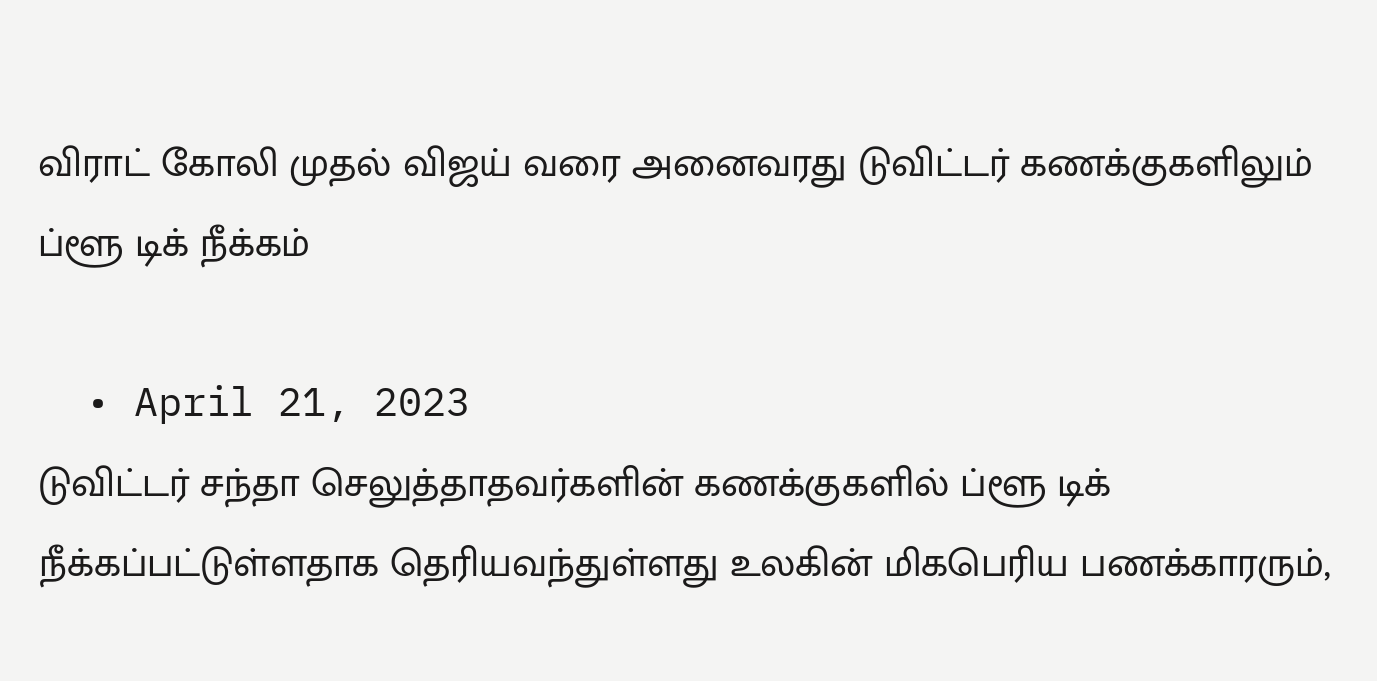விராட் கோலி முதல் விஜய் வரை அனைவரது டுவிட்டர் கணக்குகளிலும் ப்ளூ டிக் நீக்கம்

  • April 21, 2023
டுவிட்டர் சந்தா செலுத்தாதவர்களின் கணக்குகளில் ப்ளூ டிக் நீக்கப்பட்டுள்ளதாக தெரியவந்துள்ளது உலகின் மிகபெரிய பணக்காரரும்,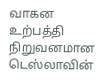வாகன உற்பத்தி நிறுவனமான டெஸ்லாவின்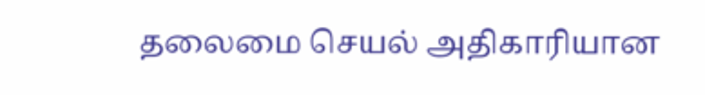தலைமை செயல் அதிகாரியான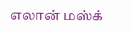எலான் மஸ்க்